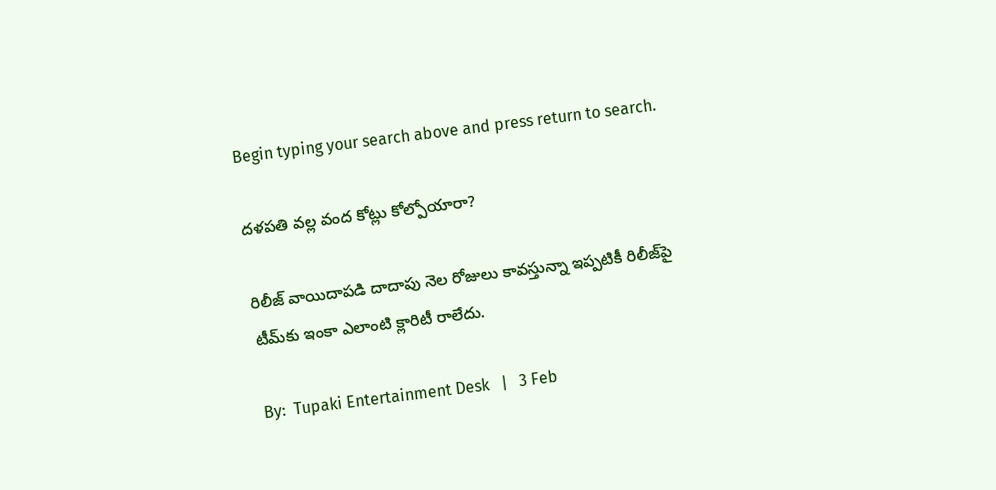Begin typing your search above and press return to search.

ద‌ళ‌ప‌తి వ‌ల్ల వంద కోట్లు కోల్పోయారా?

రిలీజ్ వాయిదాప‌డి దాదాపు నెల రోజులు కావ‌స్తున్నా ఇప్ప‌టికీ రిలీజ్‌పై టీమ్‌కు ఇంకా ఎలాంటి క్లారిటీ రాలేదు.

By:  Tupaki Entertainment Desk   |   3 Feb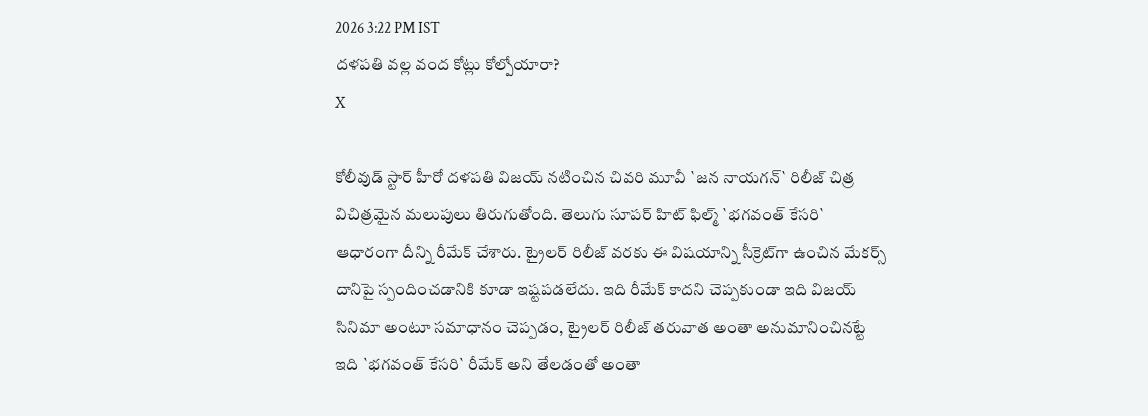2026 3:22 PM IST
ద‌ళ‌ప‌తి వ‌ల్ల వంద కోట్లు కోల్పోయారా?
X

కోలీవుడ్ స్టార్ హీరో ద‌ళ‌ప‌తి విజ‌య్ న‌టించిన చివ‌రి మూవీ `జ‌న నాయ‌గ‌న్‌` రిలీజ్ చిత్ర విచిత్ర‌మైన మ‌లుపులు తిరుగుతోంది. తెలుగు సూప‌ర్ హిట్ ఫిల్మ్ `భ‌గ‌వంత్ కేస‌రి` ఆధారంగా దీన్ని రీమేక్ చేశారు. ట్రైల‌ర్ రిలీజ్ వ‌ర‌కు ఈ విష‌యాన్ని సీక్రెట్‌గా ఉంచిన మేక‌ర్స్ దానిపై స్పందించ‌డానికి కూడా ఇష్ట‌ప‌డ‌లేదు. ఇది రీమేక్ కాదని చెప్ప‌కుండా ఇది విజ‌య్ సినిమా అంటూ స‌మాధానం చెప్ప‌డం, ట్రైల‌ర్ రిలీజ్ త‌రువాత అంతా అనుమానించిన‌ట్టే ఇది `భ‌గ‌వంత్ కేస‌రి` రీమేక్ అని తేల‌డంతో అంతా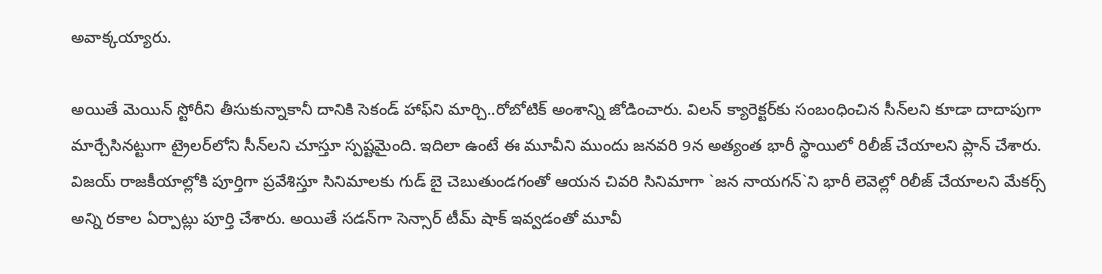అవాక్క‌య్యారు.

అయితే మెయిన్ స్టోరీని తీసుకున్నాకానీ దానికి సెకండ్ హాఫ్‌ని మార్చి..రోబోటిక్ అంశాన్ని జోడించారు. విల‌న్ క్యారెక్ట‌ర్‌కు సంబంధించిన సీన్‌ల‌ని కూడా దాదాపుగా మార్చేసిన‌ట్టుగా ట్రైల‌ర్‌లోని సీన్‌ల‌ని చూస్తూ స్ప‌ష్ట‌మైంది. ఇదిలా ఉంటే ఈ మూవీని ముందు జ‌న‌వ‌రి 9న అత్యంత భారీ స్థాయిలో రిలీజ్ చేయాల‌ని ప్లాన్ చేశారు. విజ‌య్ రాజ‌కీయాల్లోకి పూర్తిగా ప్ర‌వేశిస్తూ సినిమాల‌కు గుడ్ బై చెబుతుండ‌గంతో ఆయ‌న చివ‌రి సినిమాగా `జ‌న నాయ‌గ‌న్‌`ని భారీ లెవెల్లో రిలీజ్ చేయాల‌ని మేక‌ర్స్ అన్ని ర‌కాల ఏర్పాట్లు పూర్తి చేశారు. అయితే స‌డ‌న్‌గా సెన్సార్ టీమ్ షాక్ ఇవ్వ‌డంతో మూవీ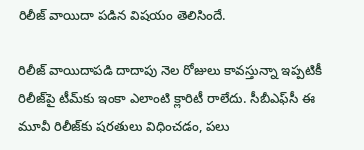రిలీజ్ వాయిదా ప‌డిన విష‌యం తెలిసిందే.

రిలీజ్ వాయిదాప‌డి దాదాపు నెల రోజులు కావ‌స్తున్నా ఇప్ప‌టికీ రిలీజ్‌పై టీమ్‌కు ఇంకా ఎలాంటి క్లారిటీ రాలేదు. సీబీఎఫ్‌సీ ఈ మూవీ రిలీజ్‌కు ష‌ర‌తులు విధించ‌డం, ప‌లు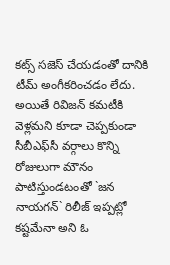క‌ట్స్ స‌జెస్ చేయ‌డంతో దానికి టీమ్ అంగీక‌రించ‌డం లేదు. అయితే రివిజ‌న్ క‌మ‌టీకి వెళ్లమ‌ని కూడా చెప్ప‌కుండా సీబీఎఫ్‌సీ వ‌ర్గాలు కొన్ని రోజులుగా మౌనం పాటిస్తుండ‌టంతో `జ‌న నాయ‌గ‌న్‌` రిలీజ్ ఇప్ప‌ట్లో క‌ష్ట‌మేనా అని ఓ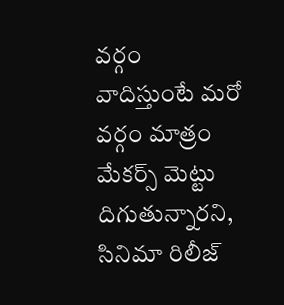వ‌ర్గం వాదిస్తుంటే మ‌రో వ‌ర్గం మాత్రం మేక‌ర్స్ మెట్టు దిగుతున్నార‌ని, సినిమా రిలీజ్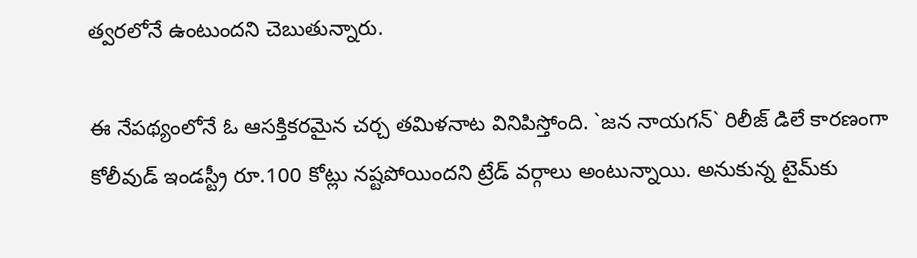త్వ‌ర‌లోనే ఉంటుంద‌ని చెబుతున్నారు.

ఈ నేప‌థ్యంలోనే ఓ ఆస‌క్తిక‌ర‌మైన చ‌ర్చ త‌మిళ‌నాట వినిపిస్తోంది. `జ‌న నాయ‌గ‌న్‌` రిలీజ్ డిలే కార‌ణంగా కోలీవుడ్ ఇండ‌స్ట్రీ రూ.100 కోట్లు న‌ష్ట‌పోయింద‌ని ట్రేడ్ వ‌ర్గాలు అంటున్నాయి. అనుకున్న టైమ్‌కు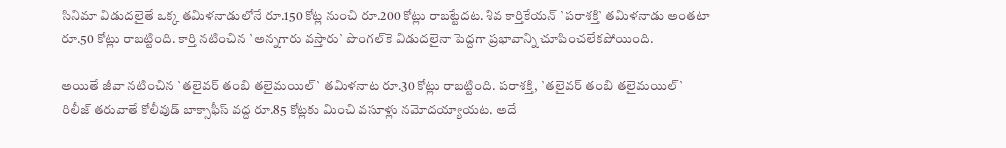సినిమా విడుద‌లైతే ఒక్క త‌మిళ‌నాడులోనే రూ.150 కోట్ల నుంచి రూ.200 కోట్లు రాబ‌ట్టేద‌ట‌. శివ కార్తికేయ‌న్ `ప‌రాశ‌క్తి` త‌మిళ‌నాడు అంత‌టా రూ.50 కోట్లు రాబ‌ట్టింది. కార్తి న‌టించిన `అన్న‌గారు వ‌స్తారు` పొంగ‌ల్‌కె విడుద‌లైనా పెద్ద‌గా ప్ర‌భావాన్ని చూపించ‌లేక‌పోయింది.

అయితే జీవా న‌టించిన `త‌లైవ‌ర్ తంబి త‌లైమ‌యిల్‌` త‌మిళ‌నాట రూ.30 కోట్లు రాబట్టింది. ప‌రాశ‌క్తి, `త‌లైవ‌ర్ తంబి త‌లైమ‌యిల్‌` రిలీజ్ త‌రువాతే కోలీవుడ్ బాక్సాఫీస్ వ‌ద్ద రూ.85 కోట్ల‌కు మించి వ‌సూళ్లు న‌మోద‌య్యాయ‌ట‌. అదే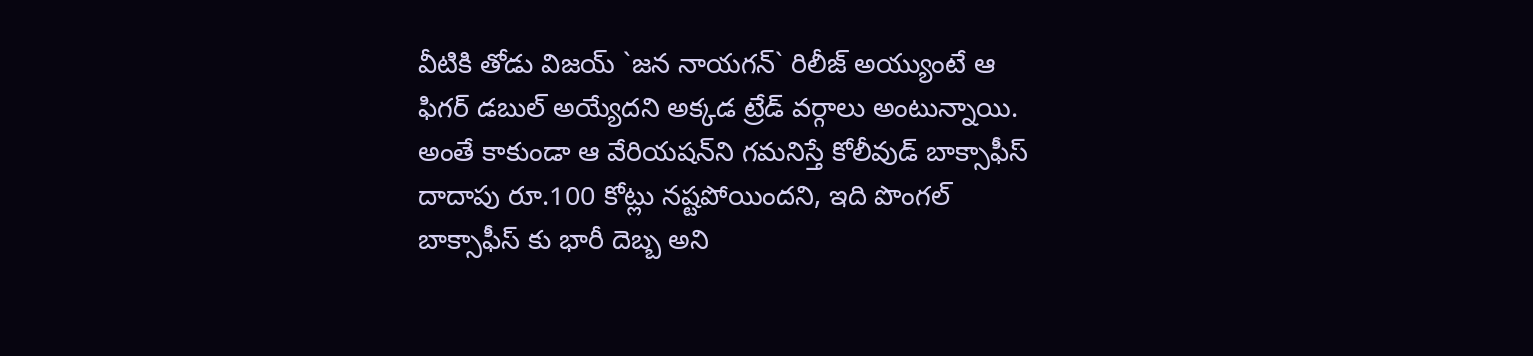వీటికి తోడు విజ‌య్ `జ‌న నాయ‌గ‌న్‌` రిలీజ్ అయ్యుంటే ఆ ఫిగ‌ర్ డ‌బుల్ అయ్యేద‌ని అక్క‌డ ట్రేడ్ వ‌ర్గాలు అంటున్నాయి. అంతే కాకుండా ఆ వేరియ‌ష‌న్‌ని గ‌మ‌నిస్తే కోలీవుడ్ బాక్సాఫీస్ దాదాపు రూ.100 కోట్లు న‌ష్ట‌పోయింద‌ని, ఇది పొంగ‌ల్ బాక్సాఫీస్ కు భారీ దెబ్బ అని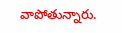వాపోతున్నారు.